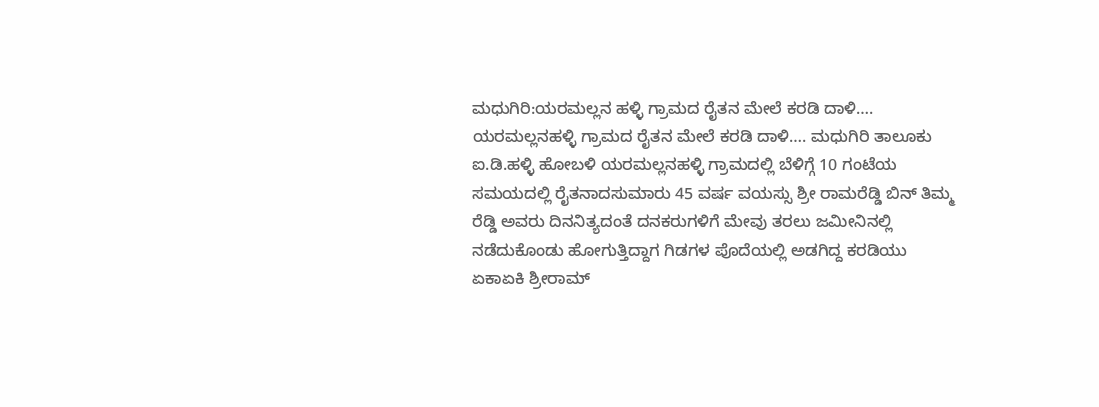ಮಧುಗಿರಿ:ಯರಮಲ್ಲನ ಹಳ್ಳಿ ಗ್ರಾಮದ ರೈತನ ಮೇಲೆ ಕರಡಿ ದಾಳಿ….
ಯರಮಲ್ಲನಹಳ್ಳಿ ಗ್ರಾಮದ ರೈತನ ಮೇಲೆ ಕರಡಿ ದಾಳಿ…. ಮಧುಗಿರಿ ತಾಲೂಕು ಐ.ಡಿ.ಹಳ್ಳಿ ಹೋಬಳಿ ಯರಮಲ್ಲನಹಳ್ಳಿ ಗ್ರಾಮದಲ್ಲಿ ಬೆಳಿಗ್ಗೆ 10 ಗಂಟೆಯ ಸಮಯದಲ್ಲಿ ರೈತನಾದಸುಮಾರು 45 ವರ್ಷ ವಯಸ್ಸು ಶ್ರೀ ರಾಮರೆಡ್ಡಿ ಬಿನ್ ತಿಮ್ಮ ರೆಡ್ಡಿ ಅವರು ದಿನನಿತ್ಯದಂತೆ ದನಕರುಗಳಿಗೆ ಮೇವು ತರಲು ಜಮೀನಿನಲ್ಲಿ ನಡೆದುಕೊಂಡು ಹೋಗುತ್ತಿದ್ದಾಗ ಗಿಡಗಳ ಪೊದೆಯಲ್ಲಿ ಅಡಗಿದ್ದ ಕರಡಿಯು ಏಕಾಏಕಿ ಶ್ರೀರಾಮ್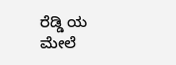ರೆಡ್ಡಿ ಯ ಮೇಲೆ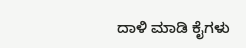ದಾಳಿ ಮಾಡಿ ಕೈಗಳು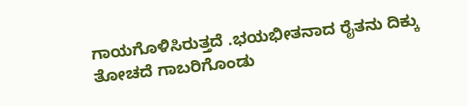ಗಾಯಗೊಳಿಸಿರುತ್ತದೆ .ಭಯಭೀತನಾದ ರೈತನು ದಿಕ್ಕು ತೋಚದೆ ಗಾಬರಿಗೊಂಡು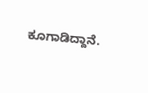ಕೂಗಾಡಿದ್ದಾನೆ.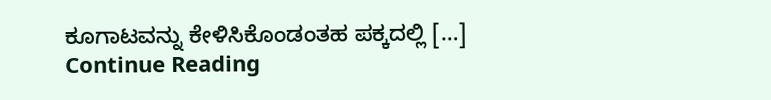ಕೂಗಾಟವನ್ನು ಕೇಳಿಸಿಕೊಂಡಂತಹ ಪಕ್ಕದಲ್ಲಿ […]
Continue Reading